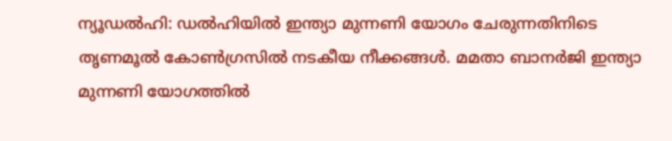ന്യൂഡൽഹി: ഡൽഹിയിൽ ഇന്ത്യാ മുന്നണി യോഗം ചേരുന്നതിനിടെ തൃണമൂൽ കോൺഗ്രസിൽ നടകീയ നീക്കങ്ങൾ. മമതാ ബാനർജി ഇന്ത്യാ മുന്നണി യോഗത്തിൽ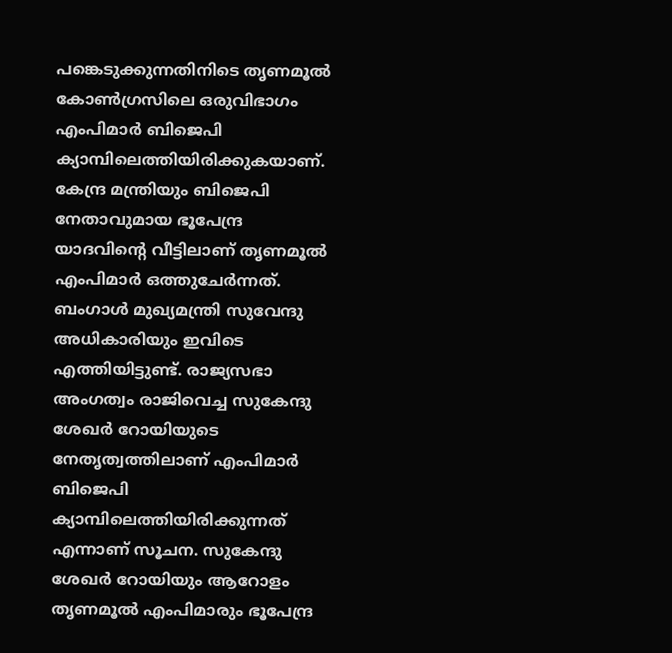പങ്കെടുക്കുന്നതിനിടെ തൃണമൂൽ കോൺഗ്രസിലെ ഒരുവിഭാഗം എംപിമാർ ബിജെപി ക്യാമ്പിലെത്തിയിരിക്കുകയാണ്. കേന്ദ്ര മന്ത്രിയും ബിജെപി നേതാവുമായ ഭൂപേന്ദ്ര യാദവിന്റെ വീട്ടിലാണ് തൃണമൂൽ എംപിമാർ ഒത്തുചേർന്നത്.
ബംഗാൾ മുഖ്യമന്ത്രി സുവേന്ദു അധികാരിയും ഇവിടെ എത്തിയിട്ടുണ്ട്. രാജ്യസഭാ അംഗത്വം രാജിവെച്ച സുകേന്ദു ശേഖർ റോയിയുടെ നേതൃത്വത്തിലാണ് എംപിമാർ ബിജെപി ക്യാമ്പിലെത്തിയിരിക്കുന്നത് എന്നാണ് സൂചന. സുകേന്ദു ശേഖർ റോയിയും ആറോളം തൃണമൂൽ എംപിമാരും ഭൂപേന്ദ്ര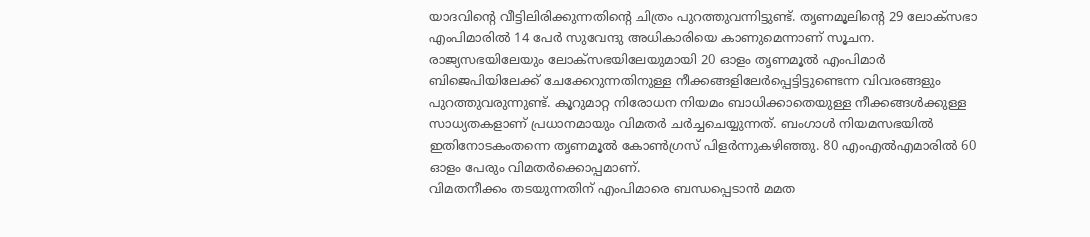യാദവിന്റെ വീട്ടിലിരിക്കുന്നതിന്റെ ചിത്രം പുറത്തുവന്നിട്ടുണ്ട്. തൃണമൂലിന്റെ 29 ലോക്സഭാ എംപിമാരിൽ 14 പേർ സുവേന്ദു അധികാരിയെ കാണുമെന്നാണ് സൂചന.
രാജ്യസഭയിലേയും ലോക്സഭയിലേയുമായി 20 ഓളം തൃണമൂൽ എംപിമാർ ബിജെപിയിലേക്ക് ചേക്കേറുന്നതിനുള്ള നീക്കങ്ങളിലേർപ്പെട്ടിട്ടുണ്ടെന്ന വിവരങ്ങളും പുറത്തുവരുന്നുണ്ട്. കൂറുമാറ്റ നിരോധന നിയമം ബാധിക്കാതെയുള്ള നീക്കങ്ങൾക്കുള്ള സാധ്യതകളാണ് പ്രധാനമായും വിമതർ ചർച്ചചെയ്യുന്നത്. ബംഗാൾ നിയമസഭയിൽ ഇതിനോടകംതന്നെ തൃണമൂൽ കോൺഗ്രസ് പിളർന്നുകഴിഞ്ഞു. 80 എംഎൽഎമാരിൽ 60 ഓളം പേരും വിമതർക്കൊപ്പമാണ്.
വിമതനീക്കം തടയുന്നതിന് എംപിമാരെ ബന്ധപ്പെടാൻ മമത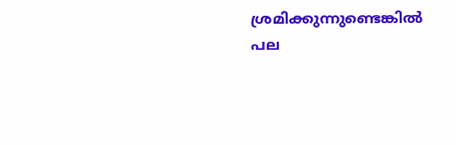ശ്രമിക്കുന്നുണ്ടെങ്കിൽ പല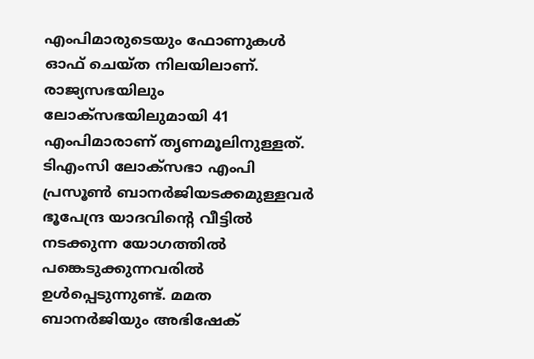എംപിമാരുടെയും ഫോണുകൾ ഓഫ് ചെയ്ത നിലയിലാണ്. രാജ്യസഭയിലും ലോക്സഭയിലുമായി 41 എംപിമാരാണ് തൃണമൂലിനുള്ളത്.
ടിഎംസി ലോക്സഭാ എംപി പ്രസൂൺ ബാനർജിയടക്കമുള്ളവർ ഭൂപേന്ദ്ര യാദവിന്റെ വീട്ടിൽ നടക്കുന്ന യോഗത്തിൽ പങ്കെടുക്കുന്നവരിൽ ഉൾപ്പെടുന്നുണ്ട്. മമത ബാനർജിയും അഭിഷേക്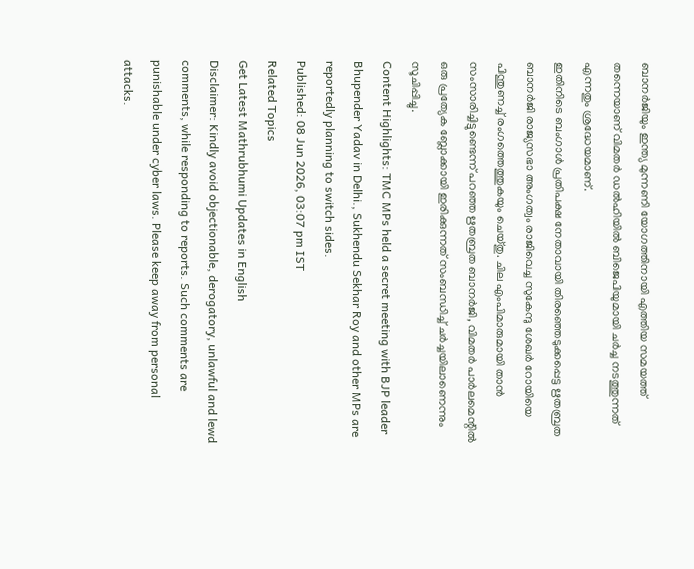ബാനർജിയും ഇന്ത്യ മുന്നണി യോഗത്തിനായി എത്തിയ സമയത്ത് തന്നെയാണ് വിമതർ ഡൽഹിയിൽ ബിജെപിയുമായി ചർച്ച നടത്തുന്നത് എന്നതും ശ്രദ്ധേയമാണ്.
ഇതിനിടെ ബംഗാൾ പ്രതിപക്ഷ നേതാവായി തിരഞ്ഞെടുക്കപ്പെട്ട ഋതബ്രത ബാനർജി രാജ്യസഭാ അംഗത്വം രാജിവെച്ച സുകേന്ദു ശേഖർ റോയിയെ പിന്തുണച്ച് രംഗത്തെത്തുകയും ചെയ്തു. ചില എംപിമാരുമായി താൻ സംസാരിച്ചിട്ടുണ്ടെന്ന് പറഞ്ഞ ഋതബ്രത ബാനർജി, വിമതർ പാർലമെന്റിൽ ഒരു പ്രത്യേക ബ്ലോക്കായി ഇരിക്കുന്നത് സംബന്ധിച്ച് ചർച്ചയിലാണെന്നും സൂചിപ്പിച്ചു.
Content Highlights: TMC MPs held a secret meeting with BJP leader Bhupender Yadav in Delhi., Sukhendu Sekhar Roy and other MPs are reportedly planning to switch sides.
Published: 08 Jun 2026, 03:07 pm IST
Related Topics
Get Latest Mathrubhumi Updates in English
Disclaimer: Kindly avoid objectionable, derogatory, unlawful and lewd comments, while responding to reports. Such comments are punishable under cyber laws. Please keep away from personal attacks.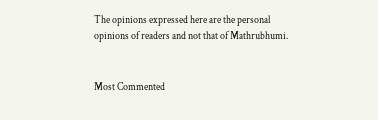The opinions expressed here are the personal opinions of readers and not that of Mathrubhumi.


Most Commented